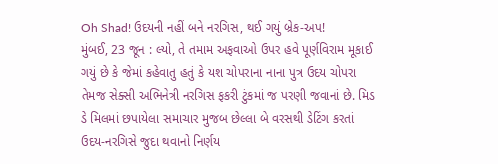Oh Shad! ઉદયની નહીં બને નરગિસ, થઈ ગયું બ્રેક-અપ!
મુંબઈ, 23 જૂન : લ્યો, તે તમામ અફવાઓ ઉપર હવે પૂર્ણવિરામ મૂકાઈ ગયું છે કે જેમાં કહેવાતુ હતું કે યશ ચોપરાના નાના પુત્ર ઉદય ચોપરા તેમજ સેક્સી અભિનેત્રી નરગિસ ફકરી ટુંકમાં જ પરણી જવાનાં છે. મિડ ડે મિલમાં છપાયેલા સમાચાર મુજબ છેલ્લા બે વરસથી ડેટિંગ કરતાં ઉદય-નરગિસે જુદા થવાનો નિર્ણય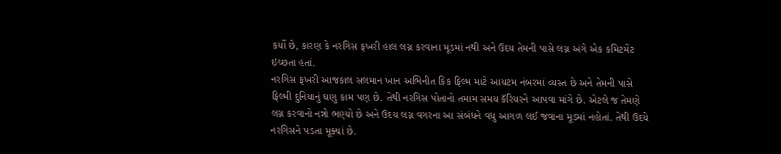કર્યો છે, કારણ કે નરગિસ ફખરી હાલ લગ્ન કરવાના મૂડમાં નથી અને ઉદય તેમની પાસે લગ્ન અંગે એક કમિટમેંટ ઇચ્છતા હતાં.
નરગિસ ફખરી આજકાલ સલમાન ખાન અભિનીત કિક ફિલ્મ માટે આયટમ નંબરમાં વ્યસ્ત છે અને તેમની પાસે ફિલ્મી દુનિયાનું ઘણુ કામ પણ છે. તેથી નરગિસ પોતાનો તમામ સમય કૅરિયરને આપવા માંગે છે. એટલે જ તેમણે લગ્ન કરવાનો નન્નો ભણ્યો છે અને ઉદય લગ્ન વગરના આ સંબંધને વધુ આગળ લઈ જવાના મૂડમાં નહોતાં. તેથી ઉદયે નરગિસને પડતા મૂક્યાં છે.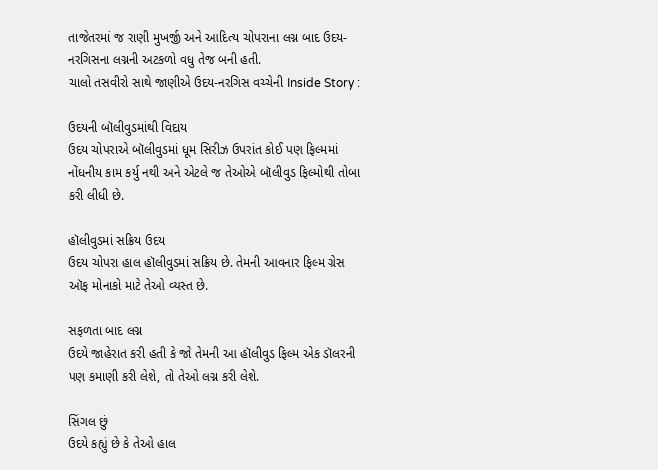તાજેતરમાં જ રાણી મુખર્જી અને આદિત્ય ચોપરાના લગ્ન બાદ ઉદય-નરગિસના લગ્નની અટકળો વધુ તેજ બની હતી.
ચાલો તસવીરો સાથે જાણીએ ઉદય-નરગિસ વચ્ચેની Inside Story :

ઉદયની બૉલીવુડમાંથી વિદાય
ઉદય ચોપરાએ બૉલીવુડમાં ધૂમ સિરીઝ ઉપરાંત કોઈ પણ ફિલ્મમાં નોંધનીય કામ કર્યુ નથી અને એટલે જ તેઓએ બૉલીવુડ ફિલ્મોથી તોબા કરી લીધી છે.

હૉલીવુડમાં સક્રિય ઉદય
ઉદય ચોપરા હાલ હૉલીવુડમાં સક્રિય છે. તેમની આવનાર ફિલ્મ ગ્રેસ ઑફ મોનાકો માટે તેઓ વ્યસ્ત છે.

સફળતા બાદ લગ્ન
ઉદયે જાહેરાત કરી હતી કે જો તેમની આ હૉલીવુડ ફિલ્મ એક ડૉલરની પણ કમાણી કરી લેશે, તો તેઓ લગ્ન કરી લેશે.

સિંગલ છું
ઉદયે કહ્યું છે કે તેઓ હાલ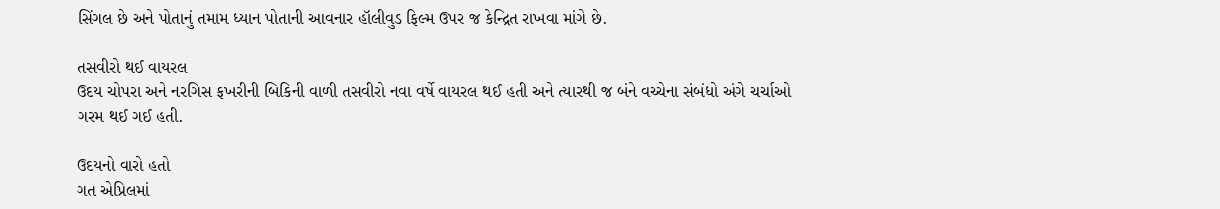સિંગલ છે અને પોતાનું તમામ ધ્યાન પોતાની આવનાર હૉલીવુડ ફિલ્મ ઉપર જ કેન્દ્રિત રાખવા માંગે છે.

તસવીરો થઈ વાયરલ
ઉદય ચોપરા અને નરગિસ ફખરીની બિકિની વાળી તસવીરો નવા વર્ષે વાયરલ થઈ હતી અને ત્યારથી જ બંને વચ્ચેના સંબંધો અંગે ચર્ચાઓ ગરમ થઈ ગઈ હતી.

ઉદયનો વારો હતો
ગત એપ્રિલમાં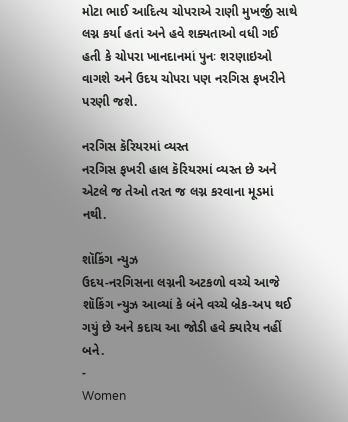મોટા ભાઈ આદિત્ય ચોપરાએ રાણી મુખર્જી સાથે લગ્ન કર્યા હતાં અને હવે શક્યતાઓ વધી ગઈ હતી કે ચોપરા ખાનદાનમાં પુનઃ શરણાઇઓ વાગશે અને ઉદય ચોપરા પણ નરગિસ ફખરીને પરણી જશે.

નરગિસ કૅરિયરમાં વ્યસ્ત
નરગિસ ફખરી હાલ કૅરિયરમાં વ્યસ્ત છે અને એટલે જ તેઓ તરત જ લગ્ન કરવાના મૂડમાં નથી.

શૉકિંગ ન્યુઝ
ઉદય-નરગિસના લગ્નની અટકળો વચ્ચે આજે શૉકિંગ ન્યુઝ આવ્યાં કે બંને વચ્ચે બ્રેક-અપ થઈ ગયું છે અને કદાચ આ જોડી હવે ક્યારેય નહીં બને.
-
Women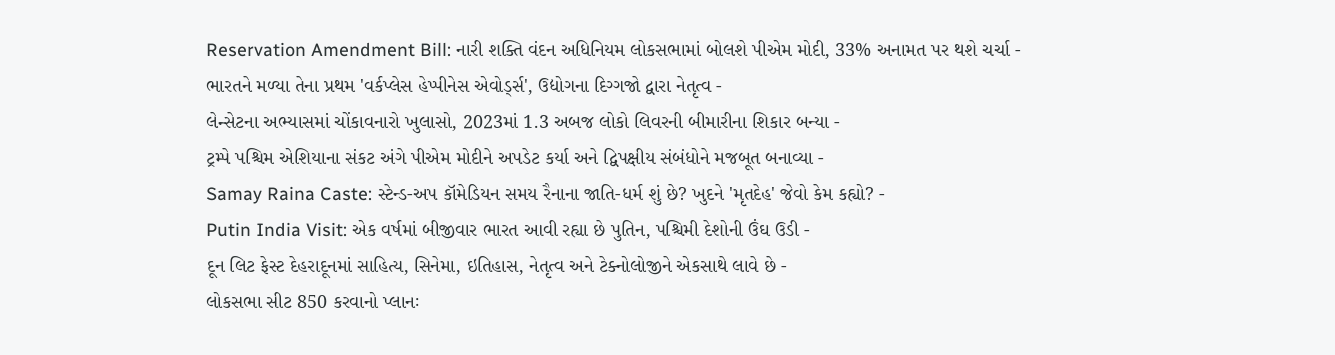Reservation Amendment Bill: નારી શક્તિ વંદન અધિનિયમ લોકસભામાં બોલશે પીએમ મોદી, 33% અનામત પર થશે ચર્ચા -
ભારતને મળ્યા તેના પ્રથમ 'વર્કપ્લેસ હેપ્પીનેસ એવોર્ડ્સ', ઉદ્યોગના દિગ્ગજો દ્વારા નેતૃત્વ -
લેન્સેટના અભ્યાસમાં ચોંકાવનારો ખુલાસો, 2023માં 1.3 અબજ લોકો લિવરની બીમારીના શિકાર બન્યા -
ટ્રમ્પે પશ્ચિમ એશિયાના સંકટ અંગે પીએમ મોદીને અપડેટ કર્યા અને દ્વિપક્ષીય સંબંધોને મજબૂત બનાવ્યા -
Samay Raina Caste: સ્ટેન્ડ-અપ કૉમેડિયન સમય રૈનાના જાતિ-ધર્મ શું છે? ખુદને 'મૃતદેહ' જેવો કેમ કહ્યો? -
Putin India Visit: એક વર્ષમાં બીજીવાર ભારત આવી રહ્યા છે પુતિન, પશ્ચિમી દેશોની ઉંઘ ઉડી -
દૂન લિટ ફેસ્ટ દેહરાદૂનમાં સાહિત્ય, સિનેમા, ઇતિહાસ, નેતૃત્વ અને ટેક્નોલોજીને એકસાથે લાવે છે -
લોકસભા સીટ 850 કરવાનો પ્લાનઃ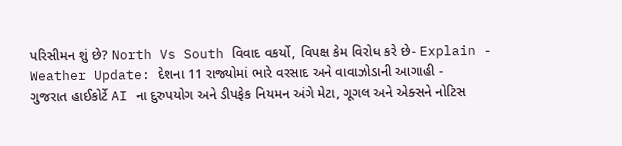પરિસીમન શું છે? North Vs South વિવાદ વકર્યો, વિપક્ષ કેમ વિરોધ કરે છે- Explain -
Weather Update: દેશના 11 રાજ્યોમાં ભારે વરસાદ અને વાવાઝોડાની આગાહી -
ગુજરાત હાઈકોર્ટે AI ના દુરુપયોગ અને ડીપફેક નિયમન અંગે મેટા, ગૂગલ અને એક્સને નોટિસ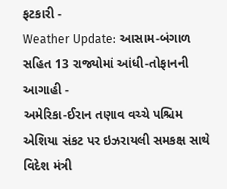ફટકારી -
Weather Update: આસામ-બંગાળ સહિત 13 રાજ્યોમાં આંધી-તોફાનની આગાહી -
અમેરિકા-ઈરાન તણાવ વચ્ચે પશ્ચિમ એશિયા સંકટ પર ઇઝરાયલી સમકક્ષ સાથે વિદેશ મંત્રી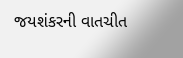જયશંકરની વાતચીત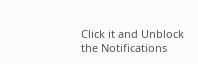Click it and Unblock the Notifications